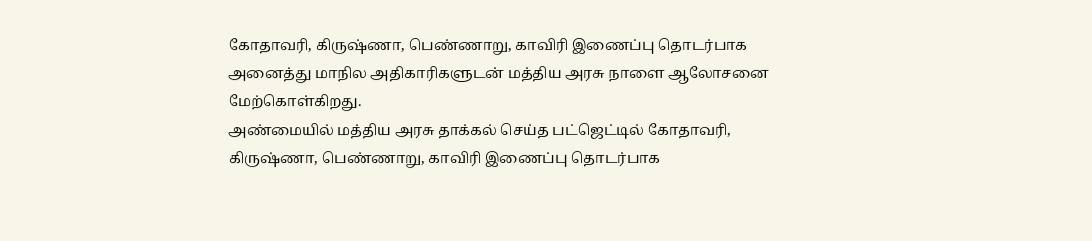கோதாவரி, கிருஷ்ணா, பெண்ணாறு, காவிரி இணைப்பு தொடர்பாக அனைத்து மாநில அதிகாரிகளுடன் மத்திய அரசு நாளை ஆலோசனை மேற்கொள்கிறது.
அண்மையில் மத்திய அரசு தாக்கல் செய்த பட்ஜெட்டில் கோதாவரி, கிருஷ்ணா, பெண்ணாறு, காவிரி இணைப்பு தொடர்பாக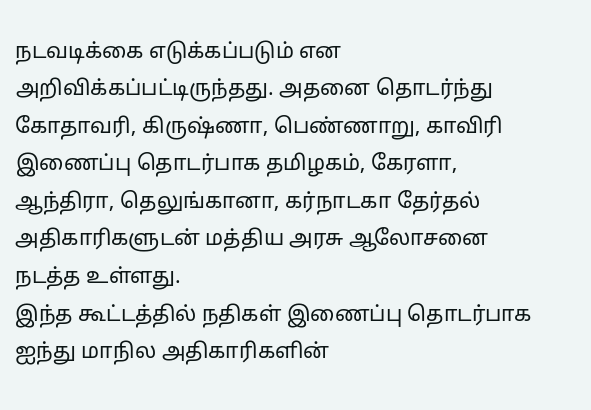நடவடிக்கை எடுக்கப்படும் என அறிவிக்கப்பட்டிருந்தது. அதனை தொடர்ந்து கோதாவரி, கிருஷ்ணா, பெண்ணாறு, காவிரி இணைப்பு தொடர்பாக தமிழகம், கேரளா, ஆந்திரா, தெலுங்கானா, கர்நாடகா தேர்தல் அதிகாரிகளுடன் மத்திய அரசு ஆலோசனை நடத்த உள்ளது.
இந்த கூட்டத்தில் நதிகள் இணைப்பு தொடர்பாக ஐந்து மாநில அதிகாரிகளின்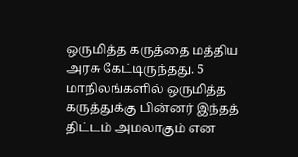ஒருமித்த கருத்தை மத்திய அரசு கேட்டிருந்தது. 5 மாநிலங்களில் ஒருமித்த கருத்துக்கு பின்னர் இந்தத் திட்டம் அமலாகும் என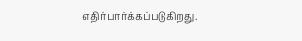எதிர்பார்க்கப்படுகிறது.